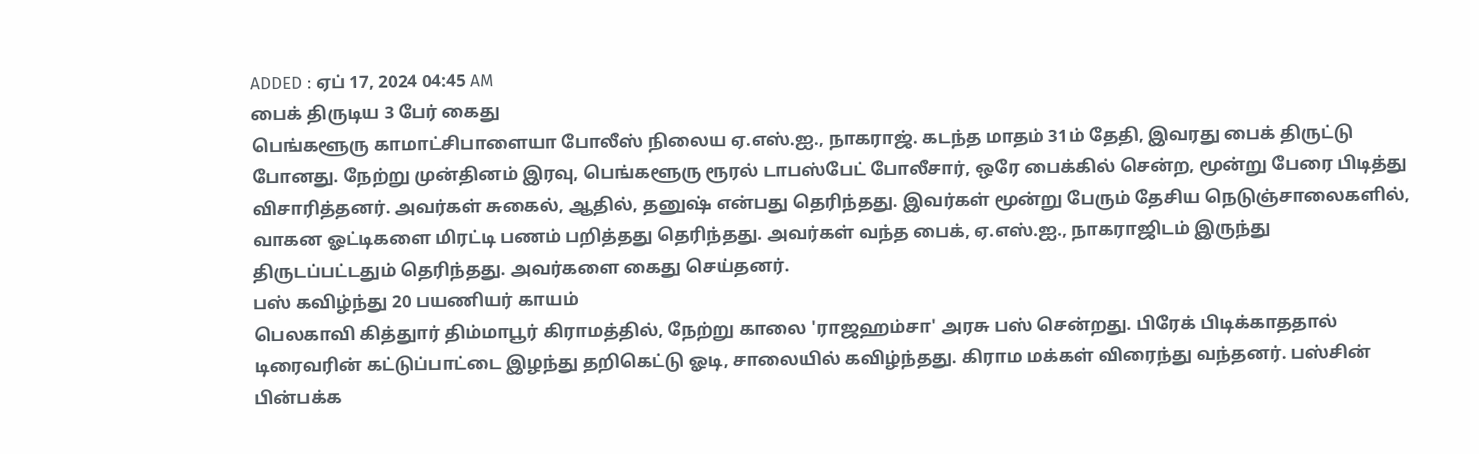ADDED : ஏப் 17, 2024 04:45 AM
பைக் திருடிய 3 பேர் கைது
பெங்களூரு காமாட்சிபாளையா போலீஸ் நிலைய ஏ.எஸ்.ஐ., நாகராஜ். கடந்த மாதம் 31ம் தேதி, இவரது பைக் திருட்டு போனது. நேற்று முன்தினம் இரவு, பெங்களூரு ரூரல் டாபஸ்பேட் போலீசார், ஒரே பைக்கில் சென்ற, மூன்று பேரை பிடித்து விசாரித்தனர். அவர்கள் சுகைல், ஆதில், தனுஷ் என்பது தெரிந்தது. இவர்கள் மூன்று பேரும் தேசிய நெடுஞ்சாலைகளில், வாகன ஓட்டிகளை மிரட்டி பணம் பறித்தது தெரிந்தது. அவர்கள் வந்த பைக், ஏ.எஸ்.ஐ., நாகராஜிடம் இருந்து திருடப்பட்டதும் தெரிந்தது. அவர்களை கைது செய்தனர்.
பஸ் கவிழ்ந்து 20 பயணியர் காயம்
பெலகாவி கித்துார் திம்மாபூர் கிராமத்தில், நேற்று காலை 'ராஜஹம்சா' அரசு பஸ் சென்றது. பிரேக் பிடிக்காததால் டிரைவரின் கட்டுப்பாட்டை இழந்து தறிகெட்டு ஓடி, சாலையில் கவிழ்ந்தது. கிராம மக்கள் விரைந்து வந்தனர். பஸ்சின் பின்பக்க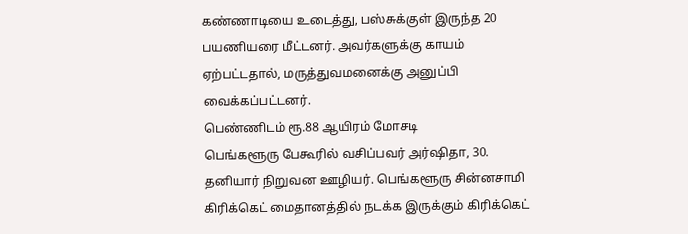கண்ணாடியை உடைத்து, பஸ்சுக்குள் இருந்த 20 பயணியரை மீட்டனர். அவர்களுக்கு காயம் ஏற்பட்டதால், மருத்துவமனைக்கு அனுப்பி வைக்கப்பட்டனர்.
பெண்ணிடம் ரூ.88 ஆயிரம் மோசடி
பெங்களூரு பேகூரில் வசிப்பவர் அர்ஷிதா, 30. தனியார் நிறுவன ஊழியர். பெங்களூரு சின்னசாமி கிரிக்கெட் மைதானத்தில் நடக்க இருக்கும் கிரிக்கெட்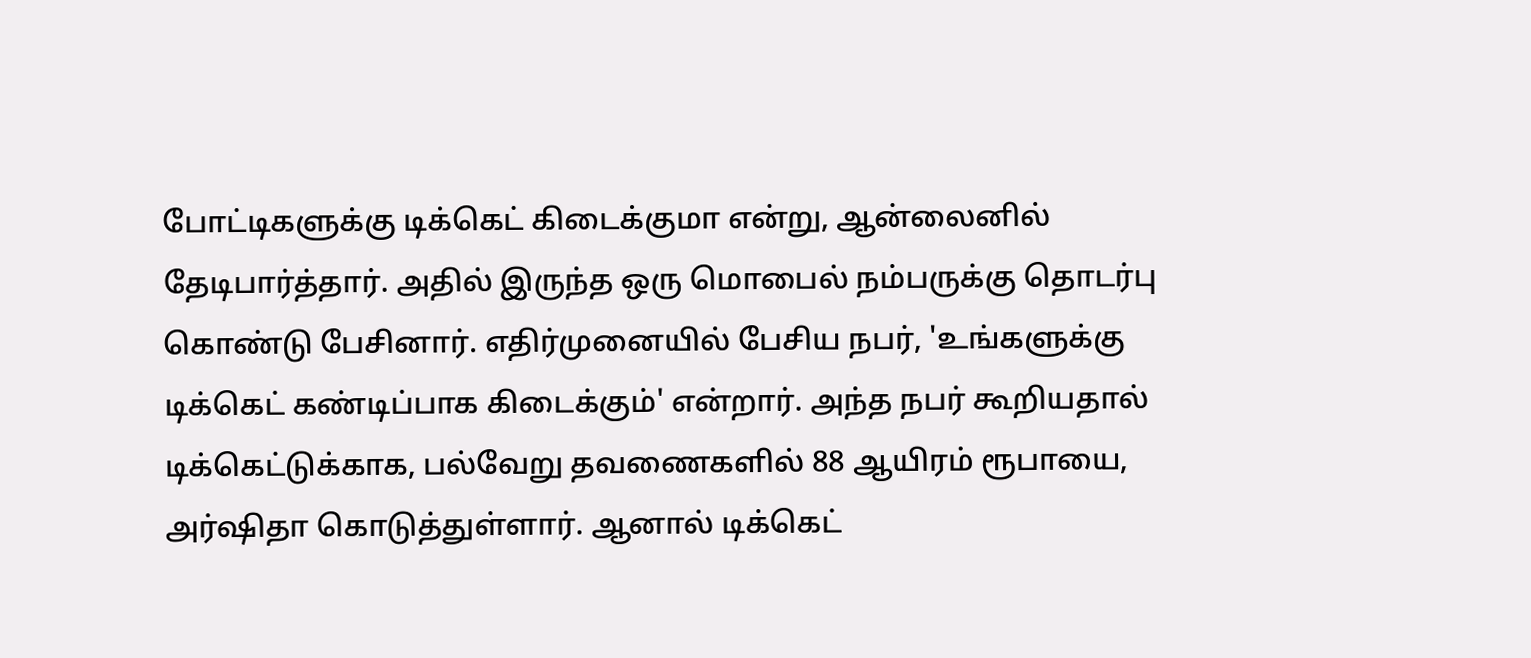போட்டிகளுக்கு டிக்கெட் கிடைக்குமா என்று, ஆன்லைனில் தேடிபார்த்தார். அதில் இருந்த ஒரு மொபைல் நம்பருக்கு தொடர்பு கொண்டு பேசினார். எதிர்முனையில் பேசிய நபர், 'உங்களுக்கு டிக்கெட் கண்டிப்பாக கிடைக்கும்' என்றார். அந்த நபர் கூறியதால் டிக்கெட்டுக்காக, பல்வேறு தவணைகளில் 88 ஆயிரம் ரூபாயை, அர்ஷிதா கொடுத்துள்ளார். ஆனால் டிக்கெட்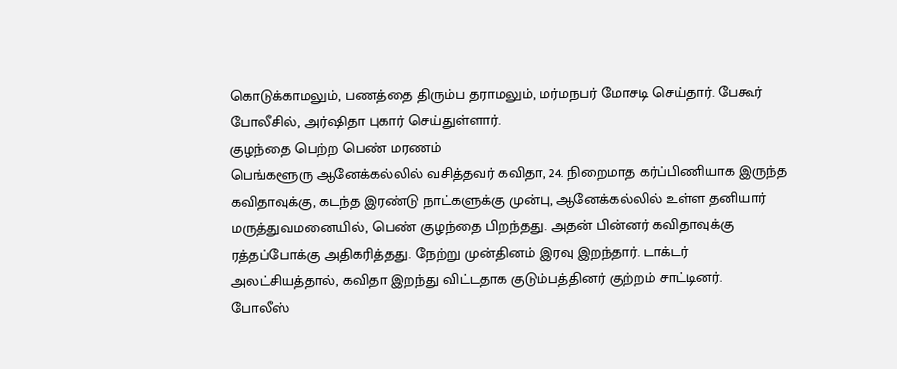கொடுக்காமலும், பணத்தை திரும்ப தராமலும், மர்மநபர் மோசடி செய்தார். பேகூர் போலீசில், அர்ஷிதா புகார் செய்துள்ளார்.
குழந்தை பெற்ற பெண் மரணம்
பெங்களூரு ஆனேக்கல்லில் வசித்தவர் கவிதா, 24. நிறைமாத கர்ப்பிணியாக இருந்த கவிதாவுக்கு, கடந்த இரண்டு நாட்களுக்கு முன்பு, ஆனேக்கல்லில் உள்ள தனியார் மருத்துவமனையில், பெண் குழந்தை பிறந்தது. அதன் பின்னர் கவிதாவுக்கு ரத்தப்போக்கு அதிகரித்தது. நேற்று முன்தினம் இரவு இறந்தார். டாக்டர் அலட்சியத்தால், கவிதா இறந்து விட்டதாக குடும்பத்தினர் குற்றம் சாட்டினர்.
போலீஸ்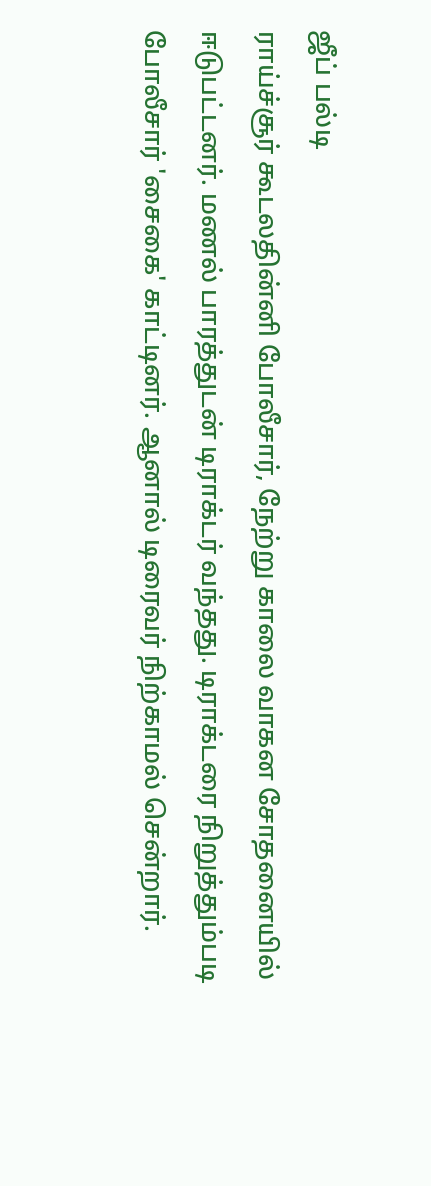ஜீப் பல்டி
ராய்ச்சூர் கூடலதின்னி போலீசார், நேற்று காலை வாகன சோதனையில் ஈடுபட்டனர். மணல் பாரத்துடன் டிராக்டர் வந்தது. டிராக்டரை நிறுத்தும்படி போலீசார் 'சைகை' காட்டினர். ஆனால் டிரைவர் நிற்காமல் சென்றார்.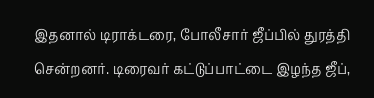இதனால் டிராக்டரை, போலீசார் ஜீப்பில் துரத்தி சென்றனர். டிரைவர் கட்டுப்பாட்டை இழந்த ஜீப்,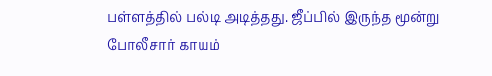பள்ளத்தில் பல்டி அடித்தது. ஜீப்பில் இருந்த மூன்று போலீசார் காயம்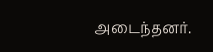அடைந்தனர்.